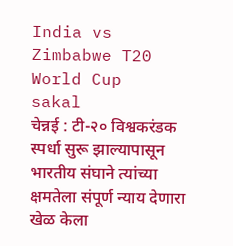India vs Zimbabwe T20 World Cup
sakal
चेन्नई : टी-२० विश्वकरंडक स्पर्धा सुरू झाल्यापासून भारतीय संघाने त्यांच्या क्षमतेला संपूर्ण न्याय देणारा खेळ केला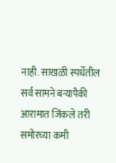नाही. साखळी स्पर्धेतील सर्व सामने बऱ्यापैकी आरामात जिंकले तरी समोरच्या कमी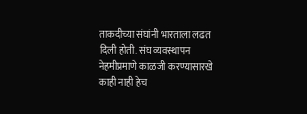ताकदीच्या संघांनी भारताला लढत दिली होती. संघ व्यवस्थापन नेहमीप्रमाणे काळजी करण्यासारखे काही नाही हेच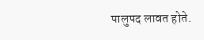पालुपद लावत होते.